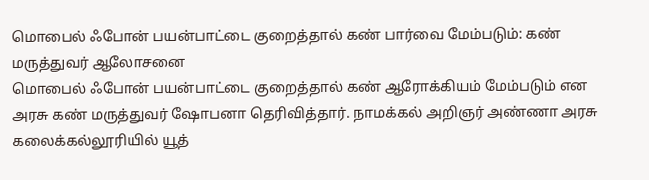மொபைல் ஃபோன் பயன்பாட்டை குறைத்தால் கண் பார்வை மேம்படும்: கண் மருத்துவர் ஆலோசனை
மொபைல் ஃபோன் பயன்பாட்டை குறைத்தால் கண் ஆரோக்கியம் மேம்படும் என அரசு கண் மருத்துவர் ஷோபனா தெரிவித்தார். நாமக்கல் அறிஞர் அண்ணா அரசு கலைக்கல்லூரியில் யூத்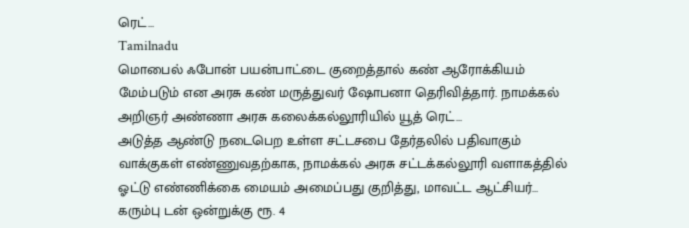ரெட்…
Tamilnadu
மொபைல் ஃபோன் பயன்பாட்டை குறைத்தால் கண் ஆரோக்கியம் மேம்படும் என அரசு கண் மருத்துவர் ஷோபனா தெரிவித்தார். நாமக்கல் அறிஞர் அண்ணா அரசு கலைக்கல்லூரியில் யூத் ரெட்…
அடுத்த ஆண்டு நடைபெற உள்ள சட்டசபை தேர்தலில் பதிவாகும் வாக்குகள் எண்ணுவதற்காக, நாமக்கல் அரசு சட்டக்கல்லூரி வளாகத்தில் ஓட்டு எண்ணிக்கை மையம் அமைப்பது குறித்து, மாவட்ட ஆட்சியர்…
கரும்பு டன் ஒன்றுக்கு ரூ. 4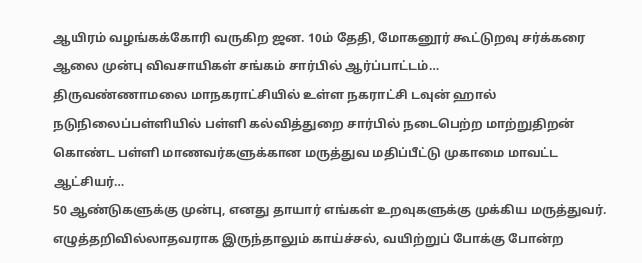ஆயிரம் வழங்கக்கோரி வருகிற ஜன. 10ம் தேதி, மோகனூர் கூட்டுறவு சர்க்கரை ஆலை முன்பு விவசாயிகள் சங்கம் சார்பில் ஆர்ப்பாட்டம்…
திருவண்ணாமலை மாநகராட்சியில் உள்ள நகராட்சி டவுன் ஹால் நடுநிலைப்பள்ளியில் பள்ளி கல்வித்துறை சார்பில் நடைபெற்ற மாற்றுதிறன் கொண்ட பள்ளி மாணவர்களுக்கான மருத்துவ மதிப்பீட்டு முகாமை மாவட்ட ஆட்சியர்…
50 ஆண்டுகளுக்கு முன்பு, எனது தாயார் எங்கள் உறவுகளுக்கு முக்கிய மருத்துவர். எழுத்தறிவில்லாதவராக இருந்தாலும் காய்ச்சல், வயிற்றுப் போக்கு போன்ற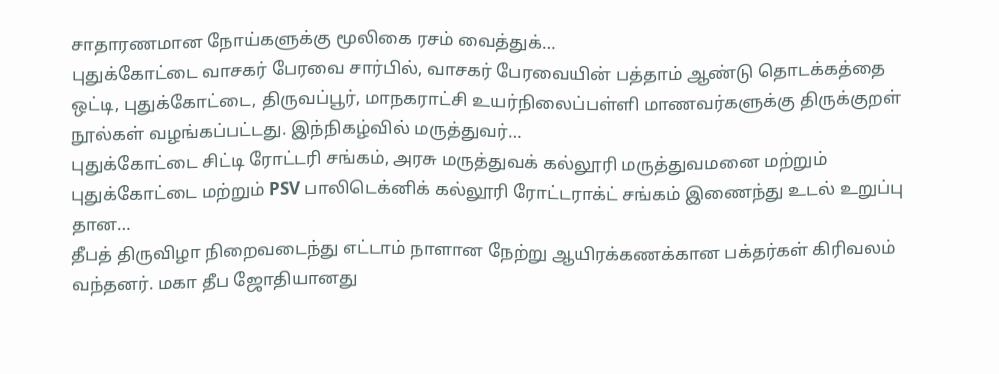சாதாரணமான நோய்களுக்கு மூலிகை ரசம் வைத்துக்…
புதுக்கோட்டை வாசகர் பேரவை சார்பில், வாசகர் பேரவையின் பத்தாம் ஆண்டு தொடக்கத்தை ஒட்டி, புதுக்கோட்டை, திருவப்பூர், மாநகராட்சி உயர்நிலைப்பள்ளி மாணவர்களுக்கு திருக்குறள் நூல்கள் வழங்கப்பட்டது. இந்நிகழ்வில் மருத்துவர்…
புதுக்கோட்டை சிட்டி ரோட்டரி சங்கம், அரசு மருத்துவக் கல்லூரி மருத்துவமனை மற்றும் புதுக்கோட்டை மற்றும் PSV பாலிடெக்னிக் கல்லூரி ரோட்டராக்ட் சங்கம் இணைந்து உடல் உறுப்பு தான…
தீபத் திருவிழா நிறைவடைந்து எட்டாம் நாளான நேற்று ஆயிரக்கணக்கான பக்தர்கள் கிரிவலம் வந்தனர். மகா தீப ஜோதியானது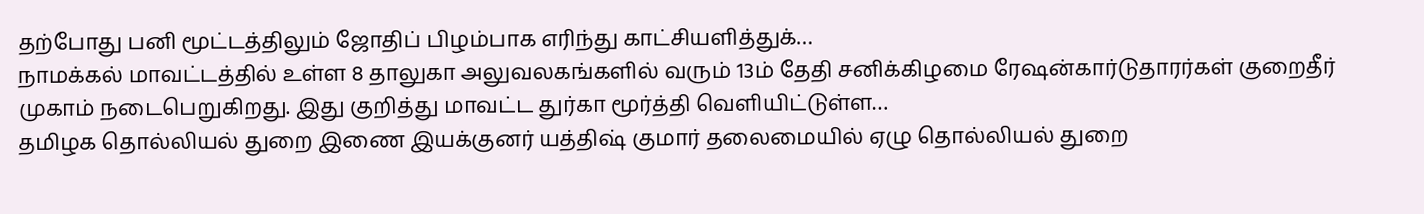தற்போது பனி மூட்டத்திலும் ஜோதிப் பிழம்பாக எரிந்து காட்சியளித்துக்…
நாமக்கல் மாவட்டத்தில் உள்ள 8 தாலுகா அலுவலகங்களில் வரும் 13ம் தேதி சனிக்கிழமை ரேஷன்கார்டுதாரர்கள் குறைதீர் முகாம் நடைபெறுகிறது. இது குறித்து மாவட்ட துர்கா மூர்த்தி வெளியிட்டுள்ள…
தமிழக தொல்லியல் துறை இணை இயக்குனர் யத்திஷ் குமார் தலைமையில் ஏழு தொல்லியல் துறை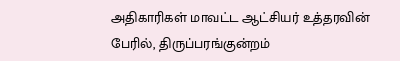அதிகாரிகள் மாவட்ட ஆட்சியர் உத்தரவின் பேரில், திருப்பரங்குன்றம்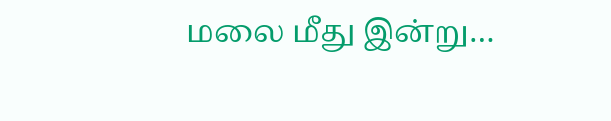மலை மீது இன்று…